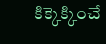కిక్కెక్కించే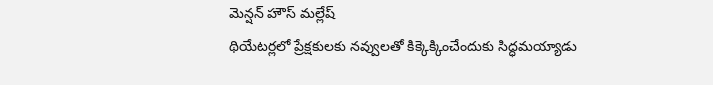మెన్షన్ హౌస్ మల్లేష్
థియేటర్లలో ప్రేక్షకులకు నవ్వులతో కిక్కెక్కించేందుకు సిద్ధమయ్యాడు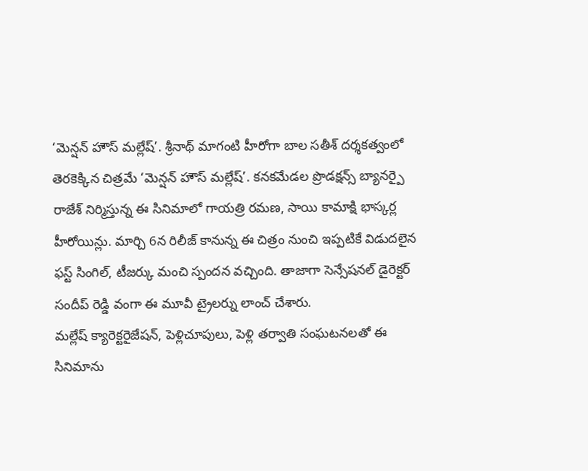‘మెన్షన్ హౌస్ మల్లేష్’. శ్రీనాథ్ మాగంటి హీరోగా బాల సతీశ్ దర్శకత్వంలో తెరకెక్కిన చిత్రమే ‘మెన్షన్ హౌస్ మల్లేష్’. కనకమేడల ప్రొడక్షన్స్ బ్యానర్పై రాజేశ్ నిర్మిస్తున్న ఈ సినిమాలో గాయత్రి రమణ, సాయి కామాక్షి భాస్కర్ల హీరోయిన్లు. మార్చి 6న రిలీజ్ కానున్న ఈ చిత్రం నుంచి ఇప్పటికే విడుదలైన ఫస్ట్ సింగిల్, టీజర్కు మంచి స్పందన వచ్చింది. తాజాగా సెన్సేషనల్ డైరెక్టర్ సందీప్ రెడ్డి వంగా ఈ మూవీ ట్రైలర్ను లాంచ్ చేశారు.
మల్లేష్ క్యారెక్టరైజేషన్, పెళ్లిచూపులు, పెళ్లి తర్వాతి సంఘటనలతో ఈ సినిమాను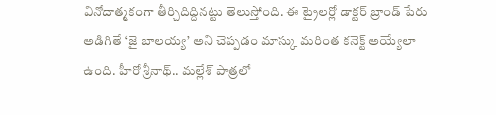వినోదాత్మకంగా తీర్చిదిద్దినట్టు తెలుస్తోంది. ఈ ట్రైలర్లో డాక్టర్ బ్రాండ్ పేరు అడిగితే ‘జై బాలయ్య’ అని చెప్పడం మాస్కు మరింత కనెక్ట్ అయ్యేలా ఉంది. హీరో శ్రీనాథ్.. మల్లేశ్ పాత్రలో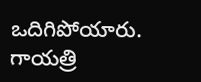ఒదిగిపోయారు. గాయత్రి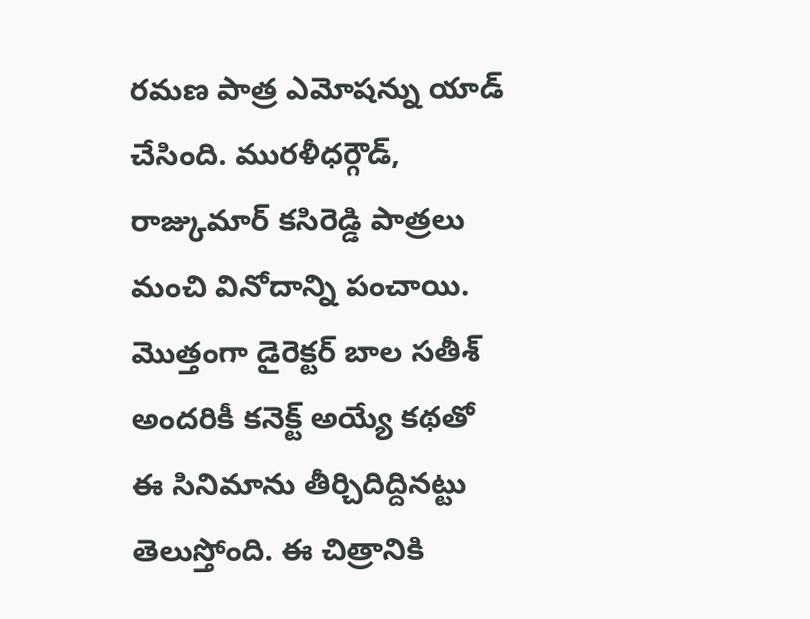రమణ పాత్ర ఎమోషన్ను యాడ్ చేసింది. మురళీధర్గౌడ్, రాజ్కుమార్ కసిరెడ్డి పాత్రలు మంచి వినోదాన్ని పంచాయి. మొత్తంగా డైరెక్టర్ బాల సతీశ్ అందరికీ కనెక్ట్ అయ్యే కథతో ఈ సినిమాను తీర్చిదిద్దినట్టు తెలుస్తోంది. ఈ చిత్రానికి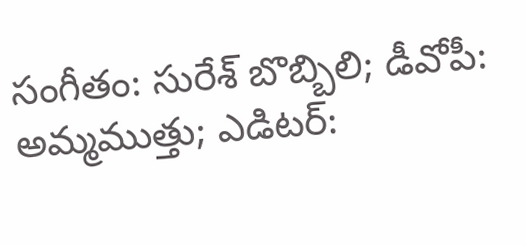సంగీతం: సురేశ్ బొబ్బిలి; డీవోపీ: అమ్మముత్తు; ఎడిటర్: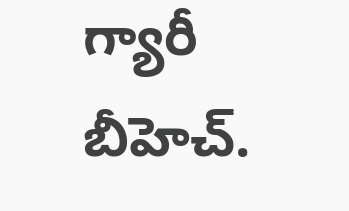గ్యారీ బీహెచ్.